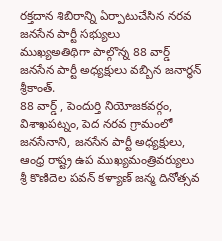రక్తదాన శిబిరాన్ని ఏర్పాటుచేసిన నరవ జనసేన పార్టీ సభ్యులు
ముఖ్యఅతిథిగా పాల్గొన్న 88 వార్డ్ జనసేన పార్టీ అధ్యక్షులు వబ్బిన జనార్ధన్ శ్రీకాంత్.
88 వార్డ్ , పెందుర్తి నియోజకవర్గం, విశాఖపట్నం, పెద నరవ గ్రామంలో జనసేనాని, జనసేన పార్టీ అధ్యక్షులు, ఆంధ్ర రాష్ట్ర ఉప ముఖ్యమంత్రివర్యులు శ్రీ కొణిదెల పవన్ కళ్యాణ్ జన్మ దినోత్సవ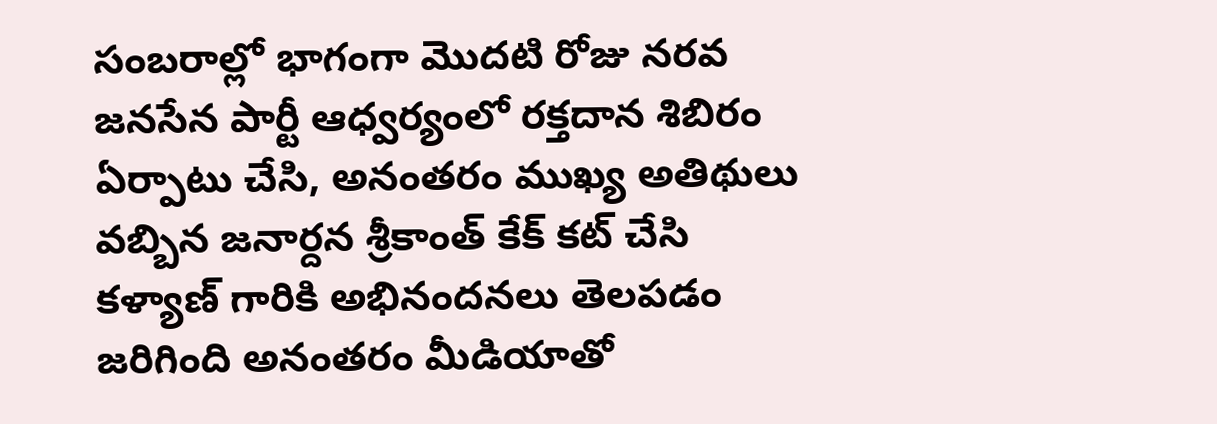సంబరాల్లో భాగంగా మొదటి రోజు నరవ జనసేన పార్టీ ఆధ్వర్యంలో రక్తదాన శిబిరం ఏర్పాటు చేసి, అనంతరం ముఖ్య అతిథులు వబ్బిన జనార్దన శ్రీకాంత్ కేక్ కట్ చేసి కళ్యాణ్ గారికి అభినందనలు తెలపడం జరిగింది అనంతరం మీడియాతో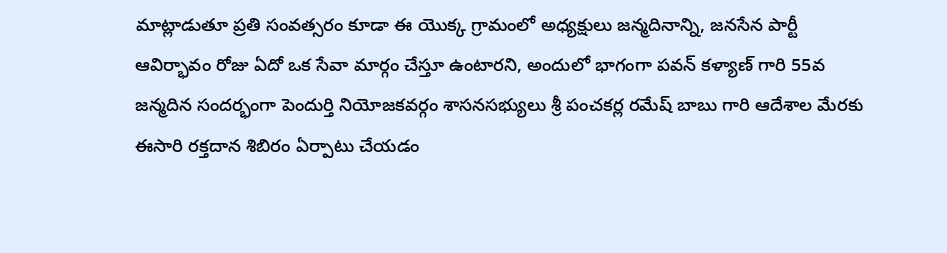మాట్లాడుతూ ప్రతి సంవత్సరం కూడా ఈ యొక్క గ్రామంలో అధ్యక్షులు జన్మదినాన్ని, జనసేన పార్టీ ఆవిర్భావం రోజు ఏదో ఒక సేవా మార్గం చేస్తూ ఉంటారని, అందులో భాగంగా పవన్ కళ్యాణ్ గారి 55వ జన్మదిన సందర్భంగా పెందుర్తి నియోజకవర్గం శాసనసభ్యులు శ్రీ పంచకర్ల రమేష్ బాబు గారి ఆదేశాల మేరకు ఈసారి రక్తదాన శిబిరం ఏర్పాటు చేయడం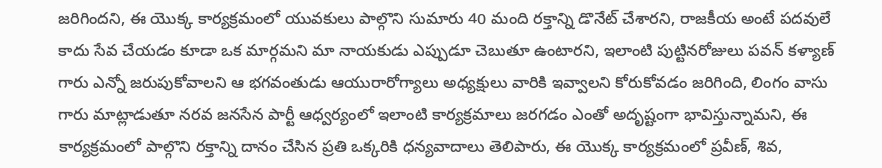జరిగిందని, ఈ యొక్క కార్యక్రమంలో యువకులు పాల్గొని సుమారు 40 మంది రక్తాన్ని డొనేట్ చేశారని, రాజకీయ అంటే పదవులే కాదు సేవ చేయడం కూడా ఒక మార్గమని మా నాయకుడు ఎప్పుడూ చెబుతూ ఉంటారని, ఇలాంటి పుట్టినరోజులు పవన్ కళ్యాణ్ గారు ఎన్నో జరుపుకోవాలని ఆ భగవంతుడు ఆయురారోగ్యాలు అధ్యక్షులు వారికి ఇవ్వాలని కోరుకోవడం జరిగింది, లింగం వాసు గారు మాట్లాడుతూ నరవ జనసేన పార్టీ ఆధ్వర్యంలో ఇలాంటి కార్యక్రమాలు జరగడం ఎంతో అదృష్టంగా భావిస్తున్నామని, ఈ కార్యక్రమంలో పాల్గొని రక్తాన్ని దానం చేసిన ప్రతి ఒక్కరికి ధన్యవాదాలు తెలిపారు, ఈ యొక్క కార్యక్రమంలో ప్రవీణ్, శివ,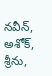నవీన్, అశోక్, శ్రీను,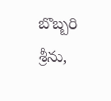బొబ్బరి శ్రీను,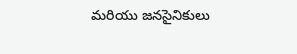మరియు జనసైనికులు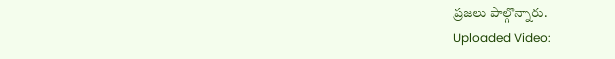ప్రజలు పాల్గొన్నారు.
Uploaded Video: